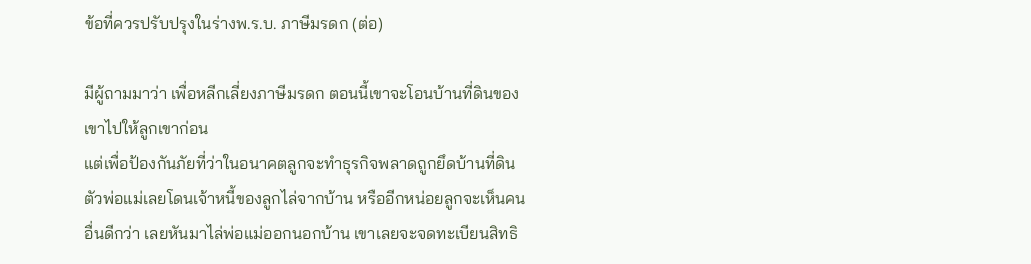ข้อที่ควรปรับปรุงในร่างพ.ร.บ. ภาษีมรดก (ต่อ)

มีผู้ถามมาว่า เพื่อหลีกเลี่ยงภาษีมรดก ตอนนี้เขาจะโอนบ้านที่ดินของเขาไปให้ลูกเขาก่อน
แต่เพื่อป้องกันภัยที่ว่าในอนาคตลูกจะทำธุรกิจพลาดถูกยึดบ้านที่ดิน ตัวพ่อแม่เลยโดนเจ้าหนี้ของลูกไล่จากบ้าน หรืออีกหน่อยลูกจะเห็นคนอื่นดีกว่า เลยหันมาไล่พ่อแม่ออกนอกบ้าน เขาเลยจะจดทะเบียนสิทธิ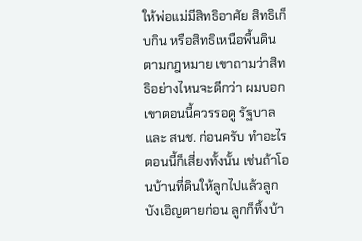ให้พ่อแม่มีสิทธิอาศัย สิทธิเก็บกิน หรือสิทธิเหนือพื้นดินตามกฎหมาย เขาถามว่าสิทธิอย่างไหนจะดีกว่า ผมบอกเขาตอนนี้ควรรอดู รัฐบาลและ สนช. ก่อนครับ ทำอะไรตอนนี้ก็เสี่ยงทั้งนั้น เช่นถ้าโอนบ้านที่ดินให้ลูกไปแล้วลูกบังเอิญตายก่อน ลูกก็ทิ้งบ้า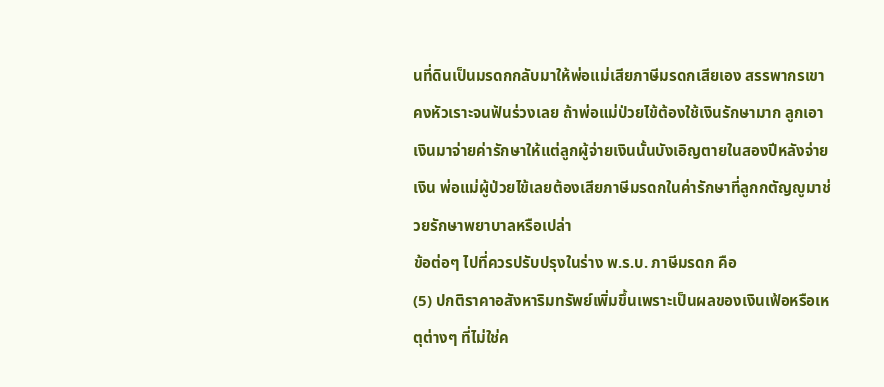นที่ดินเป็นมรดกกลับมาให้พ่อแม่เสียภาษีมรดกเสียเอง สรรพากรเขาคงหัวเราะจนฟันร่วงเลย ถ้าพ่อแม่ป่วยไข้ต้องใช้เงินรักษามาก ลูกเอาเงินมาจ่ายค่ารักษาให้แต่ลูกผู้จ่ายเงินนั้นบังเอิญตายในสองปีหลังจ่ายเงิน พ่อแม่ผู้ป่วยไข้เลยต้องเสียภาษีมรดกในค่ารักษาที่ลูกกตัญญูมาช่วยรักษาพยาบาลหรือเปล่า
ข้อต่อๆ ไปที่ควรปรับปรุงในร่าง พ.ร.บ. ภาษีมรดก คือ
(5) ปกติราคาอสังหาริมทรัพย์เพิ่มขึ้นเพราะเป็นผลของเงินเฟ้อหรือเหตุต่างๆ ที่ไม่ใช่ค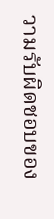วามรับผิดชอบของ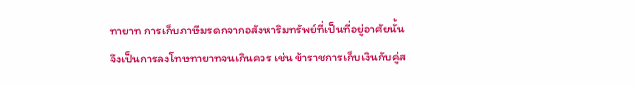ทายาท การเก็บภาษีมรดกจากอสังหาริมทรัพย์ที่เป็นที่อยู่อาศัยนั้นจึงเป็นการลงโทษทายาทจนเกินควร เช่น ข้าราชการเก็บเงินกับคู่ส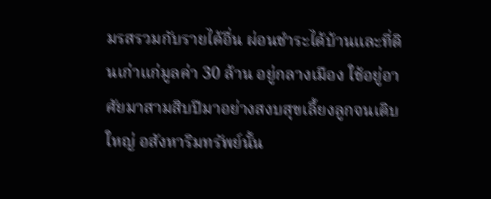มรสรวมกับรายได้อื่น ผ่อนชำระได้บ้านและที่ดินเก่าแก่มูลค่า 30 ล้าน อยู่กลางเมือง ใช้อยู่อาศัยมาสามสิบปีมาอย่างสงบสุขเลี้ยงลูกจนเติบใหญ่ อสังหาริมทรัพย์นั้น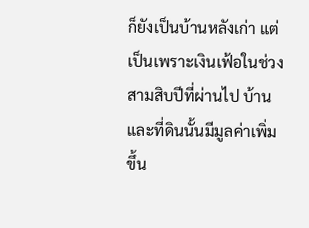ก็ยังเป็นบ้านหลังเก่า แต่เป็นเพราะเงินเฟ้อในช่วงสามสิบปีที่ผ่านไป บ้านและที่ดินนั้นมีมูลค่าเพิ่มขึ้น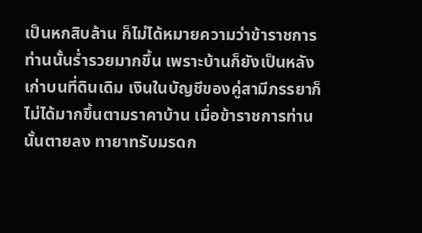เป็นหกสิบล้าน ก็ไม่ได้หมายความว่าข้าราชการท่านนั้นร่ำรวยมากขึ้น เพราะบ้านก็ยังเป็นหลังเก่าบนที่ดินเดิม เงินในบัญชีของคู่สามีภรรยาก็ไม่ได้มากขึ้นตามราคาบ้าน เมื่อข้าราชการท่านนั้นตายลง ทายาทรับมรดก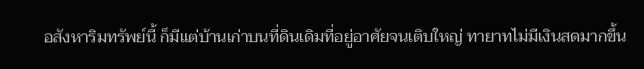อสังหาริมทรัพย์นี้ ก็มีแต่บ้านเก่าบนที่ดินเดิมที่อยู่อาศัยจนเติบใหญ่ ทายาทไม่มีเงินสดมากขึ้น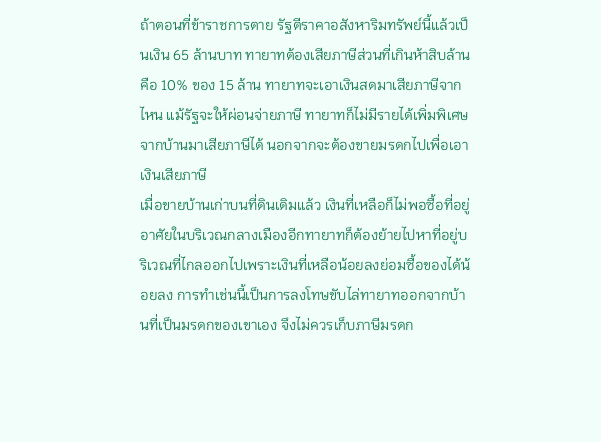ถ้าตอนที่ข้าราชการตาย รัฐตีราคาอสังหาริมทรัพย์นี้แล้วเป็นเงิน 65 ล้านบาท ทายาทต้องเสียภาษีส่วนที่เกินห้าสิบล้าน คือ 10% ของ 15 ล้าน ทายาทจะเอาเงินสดมาเสียภาษีจากไหน แม้รัฐจะให้ผ่อนจ่ายภาษี ทายาทก็ไม่มีรายได้เพิ่มพิเศษจากบ้านมาเสียภาษีได้ นอกจากจะต้องขายมรดกไปเพื่อเอาเงินเสียภาษี
เมื่อขายบ้านเก่าบนที่ดินเดิมแล้ว เงินที่เหลือก็ไม่พอซื้อที่อยู่อาศัยในบริเวณกลางเมืองอีกทายาทก็ต้องย้ายไปหาที่อยู่บริเวณที่ไกลออกไปเพราะเงินที่เหลือน้อยลงย่อมซื้อของได้น้อยลง การทำเช่นนี้เป็นการลงโทษขับไล่ทายาทออกจากบ้านที่เป็นมรดกของเขาเอง จึงไม่ควรเก็บภาษีมรดก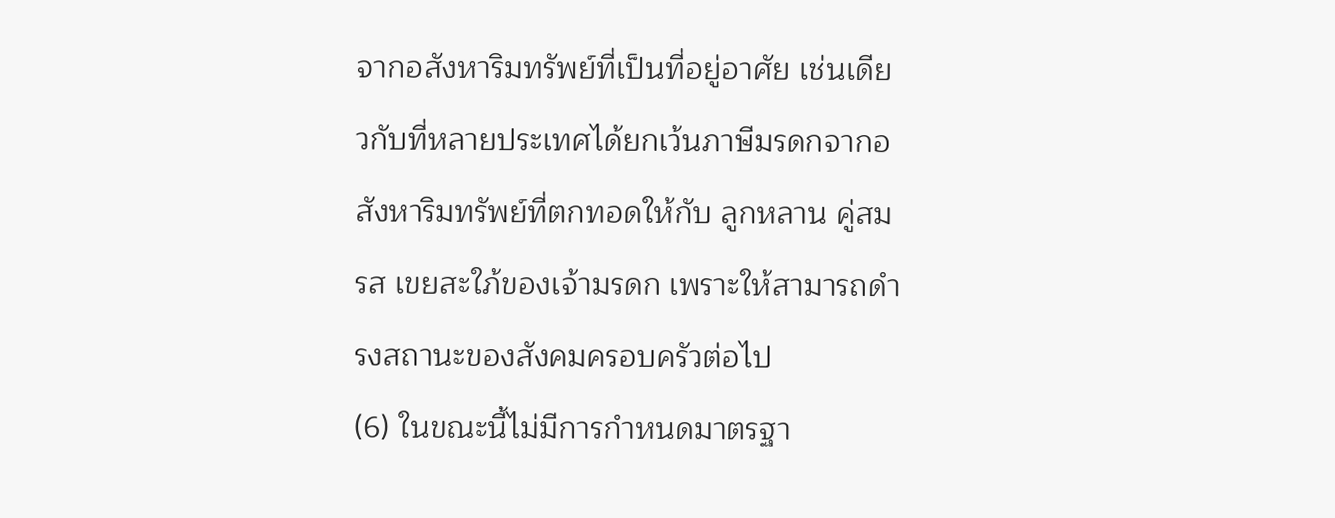จากอสังหาริมทรัพย์ที่เป็นที่อยู่อาศัย เช่นเดียวกับที่หลายประเทศได้ยกเว้นภาษีมรดกจากอสังหาริมทรัพย์ที่ตกทอดให้กับ ลูกหลาน คู่สมรส เขยสะใภ้ของเจ้ามรดก เพราะให้สามารถดำรงสถานะของสังคมครอบครัวต่อไป
(6) ในขณะนี้ไม่มีการกำหนดมาตรฐา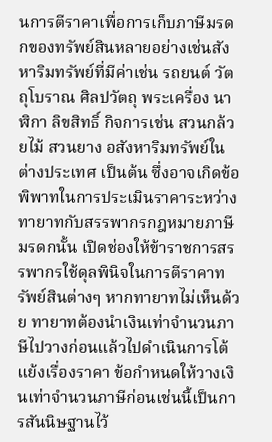นการตีราคาเพื่อการเก็บภาษีมรดกของทรัพย์สินหลายอย่างเช่นสังหาริมทรัพย์ที่มีค่าเช่น รถยนต์ วัตถุโบราณ ศิลปวัตถุ พระเครื่อง นาฬิกา ลิขสิทธิ์ กิจการเช่น สวนกล้วยไม้ สวนยาง อสังหาริมทรัพย์ในต่างประเทศ เป็นต้น ซึ่งอาจเกิดข้อพิพาทในการประเมินราคาระหว่างทายาทกับสรรพากรกฎหมายภาษีมรดกนั้น เปิดช่องให้ข้าราชการสรรพากรใช้ดุลพินิจในการตีราคาทรัพย์สินต่างๆ หากทายาทไม่เห็นด้วย ทายาทต้องนำเงินเท่าจำนวนภาษีไปวางก่อนแล้วไปดำเนินการโต้แย้งเรื่องราคา ข้อกำหนดให้วางเงินเท่าจำนวนภาษีก่อนเช่นนี้เป็นการสันนิษฐานไว้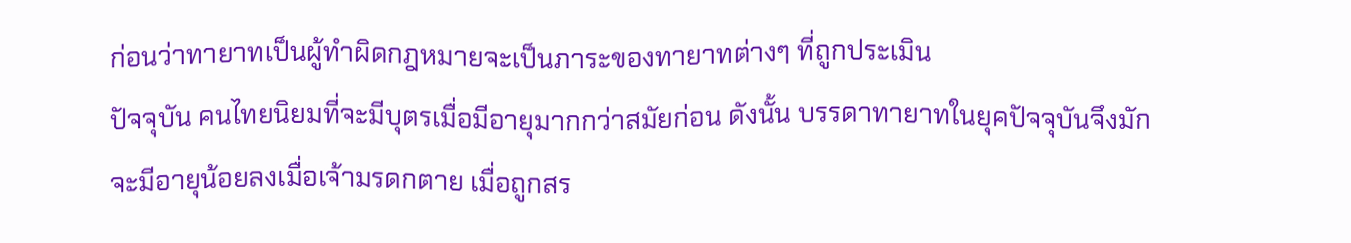ก่อนว่าทายาทเป็นผู้ทำผิดกฎหมายจะเป็นภาระของทายาทต่างๆ ที่ถูกประเมิน
ปัจจุบัน คนไทยนิยมที่จะมีบุตรเมื่อมีอายุมากกว่าสมัยก่อน ดังนั้น บรรดาทายาทในยุคปัจจุบันจึงมักจะมีอายุน้อยลงเมื่อเจ้ามรดกตาย เมื่อถูกสร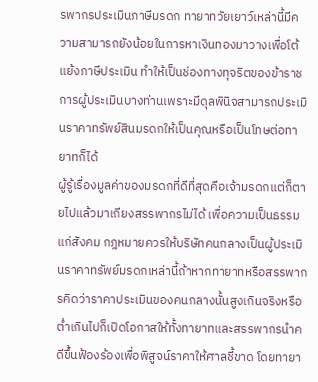รพากรประเมินภาษีมรดก ทายาทวัยเยาว์เหล่านี้มีความสามารถยังน้อยในการหาเงินทองมาวางเพื่อโต้แย้งภาษีประเมิน ทำให้เป็นช่องทางทุจริตของข้าราชการผู้ประเมินบางท่านเพราะมีดุลพินิจสามารถประเมินราคาทรัพย์สินมรดกให้เป็นคุณหรือเป็นโทษต่อทายาทก็ได้
ผู้รู้เรื่องมูลค่าของมรดกที่ดีที่สุดคือเจ้ามรดกแต่ก็ตายไปแล้วมาเถียงสรรพากรไม่ได้ เพื่อความเป็นธรรมแก่สังคม กฎหมายควรให้บริษัทคนกลางเป็นผู้ประเมินราคาทรัพย์มรดกเหล่านี้ถ้าหากทายาทหรือสรรพากรคิดว่าราคาประเมินของคนกลางนั้นสูงเกินจริงหรือต่ำเกินไปก็เปิดโอกาสให้ทั้งทายาทและสรรพากรนำคดีขึ้นฟ้องร้องเพื่อพิสูจน์ราคาให้ศาลชี้ขาด โดยทายา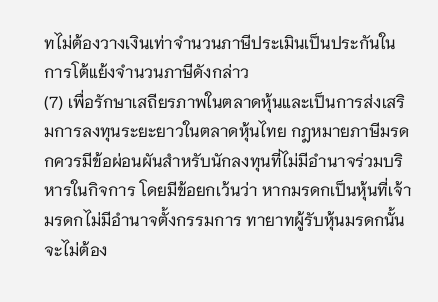ทไม่ต้องวางเงินเท่าจำนวนภาษีประเมินเป็นประกันในการโต้แย้งจำนวนภาษีดังกล่าว
(7) เพื่อรักษาเสถียรภาพในตลาดหุ้นและเป็นการส่งเสริมการลงทุนระยะยาวในตลาดหุ้นไทย กฎหมายภาษีมรดกควรมีข้อผ่อนผันสำหรับนักลงทุนที่ไม่มีอำนาจร่วมบริหารในกิจการ โดยมีข้อยกเว้นว่า หากมรดกเป็นหุ้นที่เจ้ามรดกไม่มีอำนาจตั้งกรรมการ ทายาทผู้รับหุ้นมรดกนั้นจะไม่ต้อง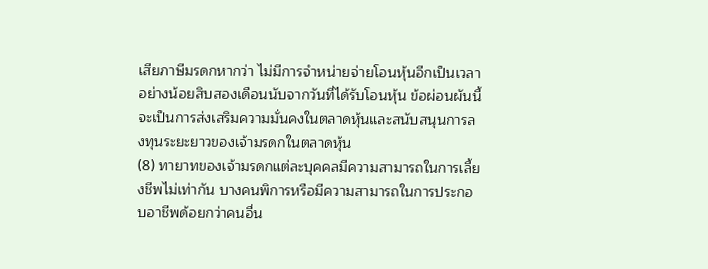เสียภาษีมรดกหากว่า ไม่มีการจำหน่ายจ่ายโอนหุ้นอีกเป็นเวลาอย่างน้อยสิบสองเดือนนับจากวันที่ได้รับโอนหุ้น ข้อผ่อนผันนี้จะเป็นการส่งเสริมความมั่นคงในตลาดหุ้นและสนับสนุนการลงทุนระยะยาวของเจ้ามรดกในตลาดหุ้น
(8) ทายาทของเจ้ามรดกแต่ละบุคคลมีความสามารถในการเลี้ยงชีพไม่เท่ากัน บางคนพิการหรือมีความสามารถในการประกอบอาชีพด้อยกว่าคนอื่น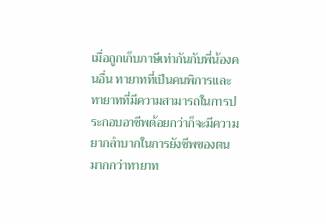เมื่อถูกเก็บภาษีเท่ากันกับพี่น้องคนอื่น ทายาทที่เป็นคนพิการและทายาทที่มีความสามารถในการประกอบอาชีพด้อยกว่าก็จะมีความยากลำบากในการยังชีพของตนมากกว่าทายาท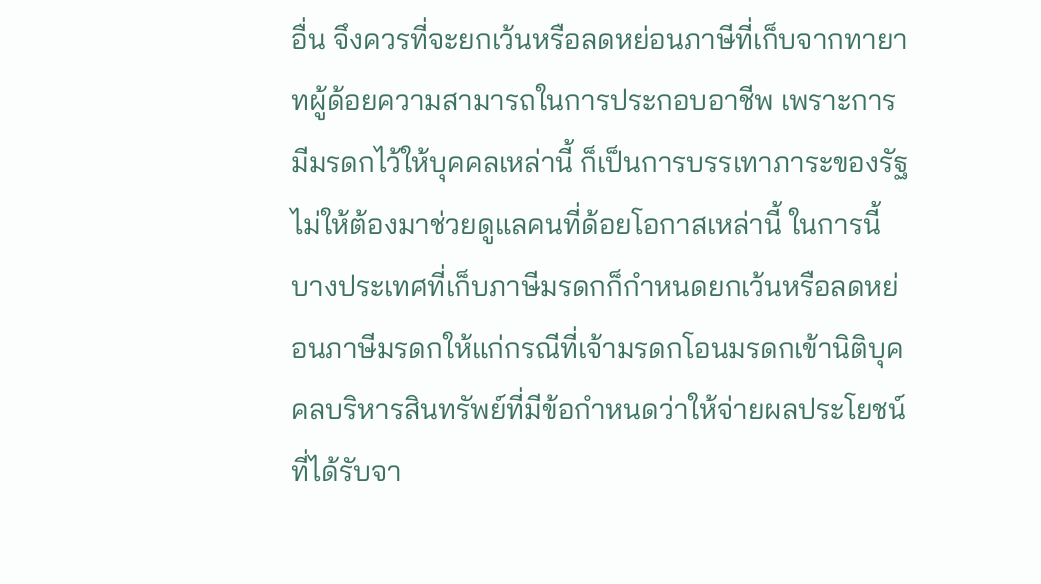อื่น จึงควรที่จะยกเว้นหรือลดหย่อนภาษีที่เก็บจากทายาทผู้ด้อยความสามารถในการประกอบอาชีพ เพราะการมีมรดกไว้ให้บุคคลเหล่านี้ ก็เป็นการบรรเทาภาระของรัฐไม่ให้ต้องมาช่วยดูแลคนที่ด้อยโอกาสเหล่านี้ ในการนี้ บางประเทศที่เก็บภาษีมรดกก็กำหนดยกเว้นหรือลดหย่อนภาษีมรดกให้แก่กรณีที่เจ้ามรดกโอนมรดกเข้านิติบุคคลบริหารสินทรัพย์ที่มีข้อกำหนดว่าให้จ่ายผลประโยชน์ที่ได้รับจา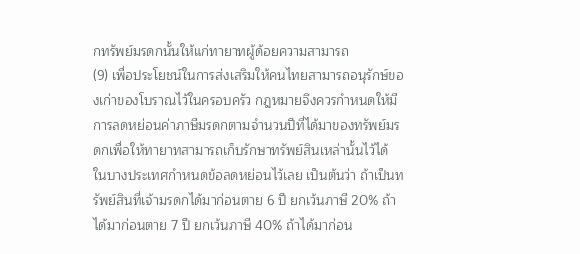กทรัพย์มรดกนั้นให้แก่ทายาทผู้ด้อยความสามารถ
(9) เพื่อประโยชน์ในการส่งเสริมให้คนไทยสามารถอนุรักษ์ของเก่าของโบราณไว้ในครอบครัว กฎหมายจึงควรกำหนดให้มีการลดหย่อนค่าภาษีมรดกตามจำนวนปีที่ได้มาของทรัพย์มรดกเพื่อให้ทายาทสามารถเก็บรักษาทรัพย์สินเหล่านั้นไว้ได้ ในบางประเทศกำหนดข้อลดหย่อนไว้เลย เป็นต้นว่า ถ้าเป็นทรัพย์สินที่เจ้ามรดกได้มาก่อนตาย 6 ปี ยกเว้นภาษี 20% ถ้าได้มาก่อนตาย 7 ปี ยกเว้นภาษี 40% ถ้าได้มาก่อน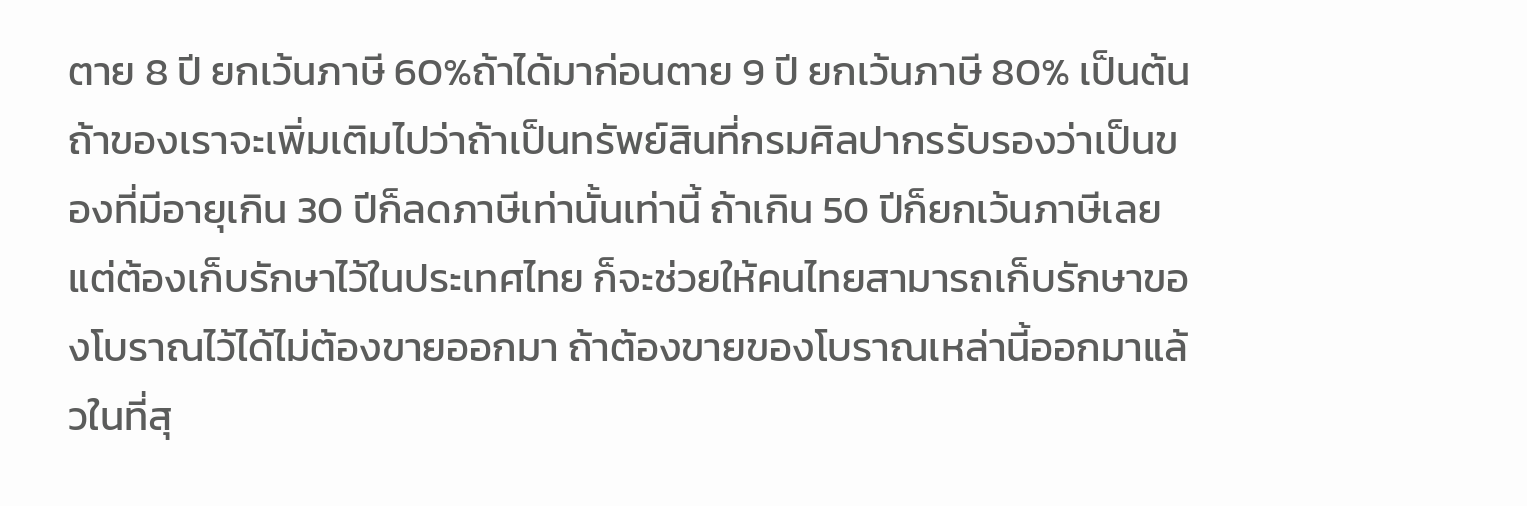ตาย 8 ปี ยกเว้นภาษี 60%ถ้าได้มาก่อนตาย 9 ปี ยกเว้นภาษี 80% เป็นต้น ถ้าของเราจะเพิ่มเติมไปว่าถ้าเป็นทรัพย์สินที่กรมศิลปากรรับรองว่าเป็นของที่มีอายุเกิน 30 ปีก็ลดภาษีเท่านั้นเท่านี้ ถ้าเกิน 50 ปีก็ยกเว้นภาษีเลยแต่ต้องเก็บรักษาไว้ในประเทศไทย ก็จะช่วยให้คนไทยสามารถเก็บรักษาของโบราณไว้ได้ไม่ต้องขายออกมา ถ้าต้องขายของโบราณเหล่านี้ออกมาแล้วในที่สุ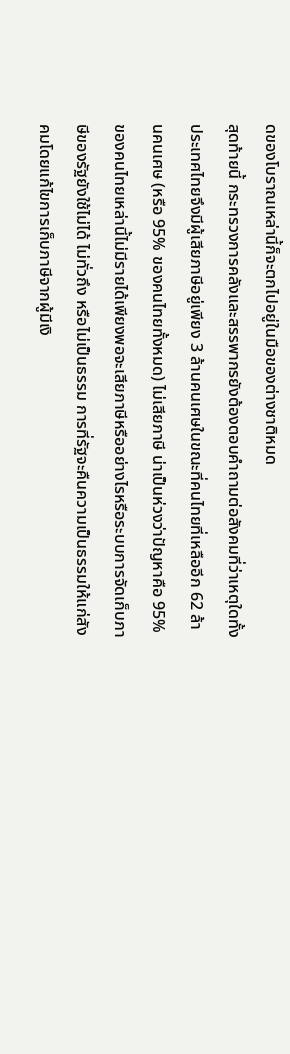ดของโบราณเหล่านี้ก็จะตกไปอยู่ในมือของต่างชาติหมด
สุดท้ายนี้ กระทรวงการคลังและสรรพากรยังต้องตอบคำถามต่อสังคมที่ว่าเหตุใดทั้งประเทศไทยจึงมีผู้เสียภาษีอยู่เพียง 3 ล้านคนเศษในขณะที่คนไทยที่เหลืออีก 62 ล้านคนเศษ (หรือ 95% ของคนไทยทั้งหมด) ไม่เสียภาษี น่าเป็นห่วงว่าปัญหาคือ 95% ของคนไทยเหล่านี้ไม่มีรายได้เพียงพอจะเสียภาษีหรืออย่างไรหรือระบบการจัดเก็บภาษีของรัฐยังใช้ไม่ได้ ไม่ทั่วถึง หรือไม่เป็นธรรม การที่รัฐจะคืนความเป็นธรรมให้แก่สังคมโดยแก้ไขการเก็บภาษีจากผู้มีเงิ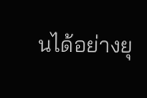นได้อย่างยุ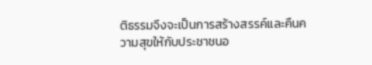ติธรรมจึงจะเป็นการสร้างสรรค์และคืนความสุขให้กับประชาชนอ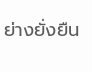ย่างยั่งยืน